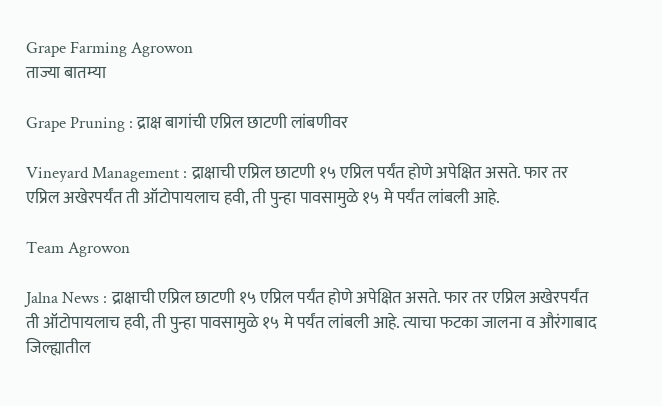Grape Farming Agrowon
ताज्या बातम्या

Grape Pruning : द्राक्ष बागांची एप्रिल छाटणी लांबणीवर

Vineyard Management : द्राक्षाची एप्रिल छाटणी १५ एप्रिल पर्यंत होणे अपेक्षित असते. फार तर एप्रिल अखेरपर्यंत ती ऑटोपायलाच हवी, ती पुन्हा पावसामुळे १५ मे पर्यंत लांबली आहे.

Team Agrowon

Jalna News : द्राक्षाची एप्रिल छाटणी १५ एप्रिल पर्यंत होणे अपेक्षित असते. फार तर एप्रिल अखेरपर्यंत ती ऑटोपायलाच हवी, ती पुन्हा पावसामुळे १५ मे पर्यंत लांबली आहे. त्याचा फटका जालना व औरंगाबाद जिल्ह्यातील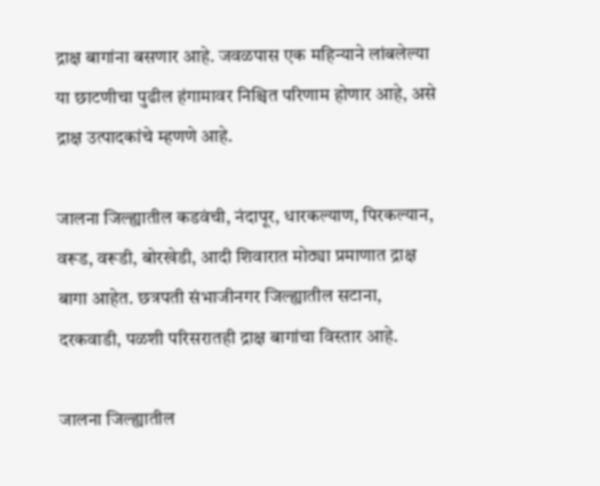द्राक्ष बागांना बसणार आहे. जवळपास एक महिन्याने लांबलेल्या या छाटणीचा पुढील हंगामावर निश्चित परिणाम होणार आहे, असे द्राक्ष उत्पादकांचे म्हणणे आहे.

जालना जिल्ह्यातील कडवंची, नंदापूर, धारकल्याण, पिरकल्यान, वरूड, वरूडी, बोरखेडी, आदी शिवारात मोठ्या प्रमाणात द्राक्ष बागा आहेत. छत्रपती संभाजीनगर जिल्ह्यातील सटाना, दरकवाडी, पळशी परिसरातही द्राक्ष बागांचा विस्तार आहे.

जालना जिल्ह्यातील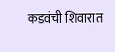कडवंची शिवारात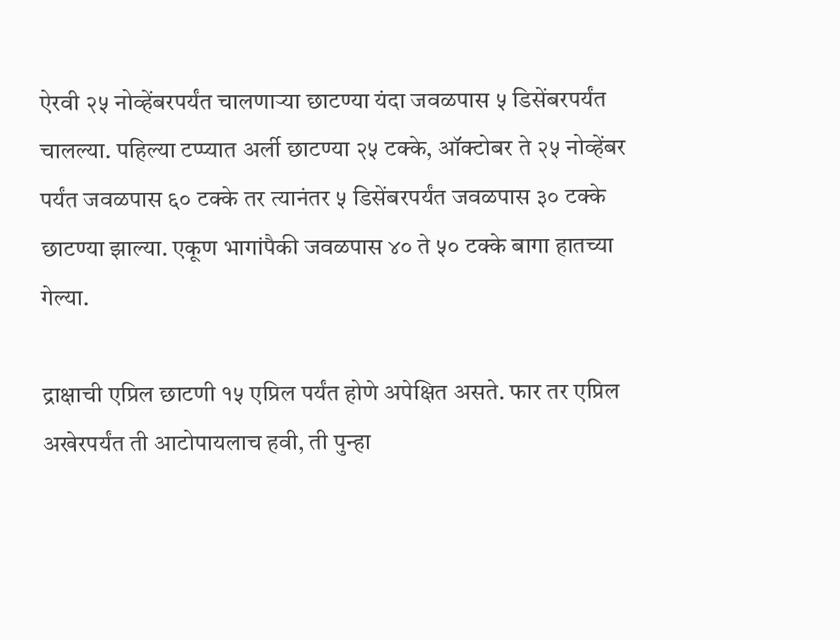ऐरवी २५ नोव्हेंबरपर्यंत चालणाऱ्या छाटण्या यंदा जवळपास ५ डिसेंबरपर्यंत चालल्या. पहिल्या टप्प्यात अर्ली छाटण्या २५ टक्‍के, ऑक्‍टोबर ते २५ नोव्हेंबर पर्यंत जवळपास ६० टक्‍के तर त्यानंतर ५ डिसेंबरपर्यंत जवळपास ३० टक्‍के छाटण्या झाल्या. एकूण भागांपैकी जवळपास ४० ते ५० टक्के बागा हातच्या गेल्या.

द्राक्षाची एप्रिल छाटणी १५ एप्रिल पर्यंत होणे अपेक्षित असते. फार तर एप्रिल अखेरपर्यंत ती आटोपायलाच हवी, ती पुन्हा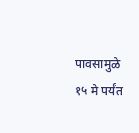पावसामुळे १५ मे पर्यंत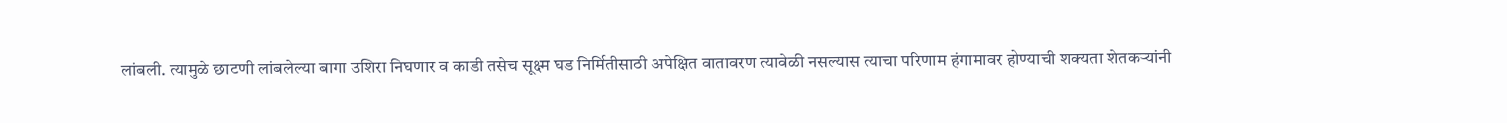लांबली. त्यामुळे छाटणी लांबलेल्या बागा उशिरा निघणार व काडी तसेच सूक्ष्म घड निर्मितीसाठी अपेक्षित वातावरण त्यावेळी नसल्यास त्याचा परिणाम हंगामावर होण्याची शक्यता शेतकऱ्यांनी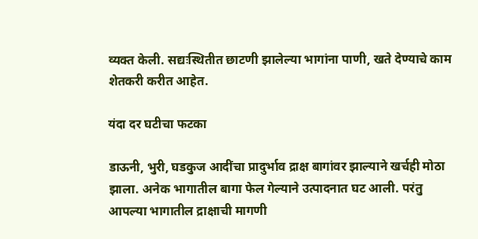व्यक्त केली. सद्यःस्थितीत छाटणी झालेल्या भागांना पाणी, खते देण्याचे काम शेतकरी करीत आहेत.

यंदा दर घटीचा फटका

डाऊनी, भुरी, घडकुज आदींचा प्रादुर्भाव द्राक्ष बागांवर झाल्याने खर्चही मोठा झाला. अनेक भागातील बागा फेल गेल्याने उत्पादनात घट आली. परंतु आपल्या भागातील द्राक्षाची मागणी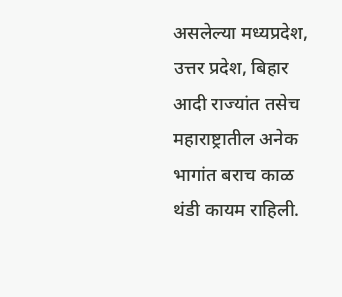असलेल्या मध्यप्रदेश, उत्तर प्रदेश, बिहार आदी राज्यांत तसेच महाराष्ट्रातील अनेक भागांत बराच काळ थंडी कायम राहिली.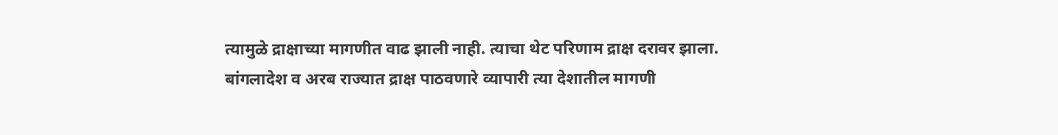त्यामुळे द्राक्षाच्या मागणीत वाढ झाली नाही. त्याचा थेट परिणाम द्राक्ष दरावर झाला. बांगलादेश व अरब राज्यात द्राक्ष पाठवणारे व्यापारी त्या देशातील मागणी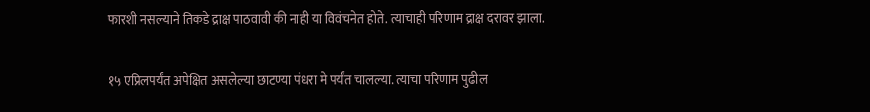फारशी नसल्याने तिकडे द्राक्ष पाठवावी की नाही या विवंचनेत होते. त्याचाही परिणाम द्राक्ष दरावर झाला.

१५ एप्रिलपर्यंत अपेक्षित असलेल्या छाटण्या पंधरा मे पर्यंत चालल्या. त्याचा परिणाम पुढील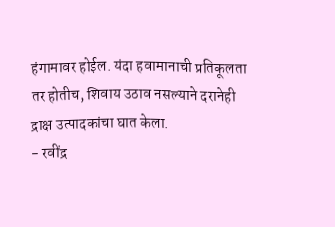हंगामावर होईल. यंदा हवामानाची प्रतिकूलता तर होतीच, शिवाय उठाव नसल्याने दरानेही द्राक्ष उत्पादकांचा घात केला.
- रवींद्र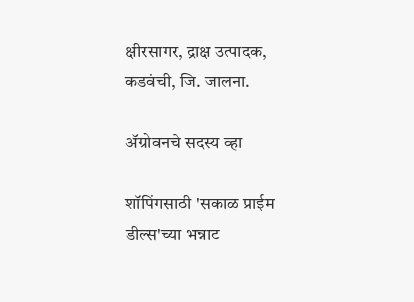क्षीरसागर, द्राक्ष उत्पादक, कडवंची, जि. जालना.

ॲग्रोवनचे सदस्य व्हा

शॉपिंगसाठी 'सकाळ प्राईम डील्स'च्या भन्नाट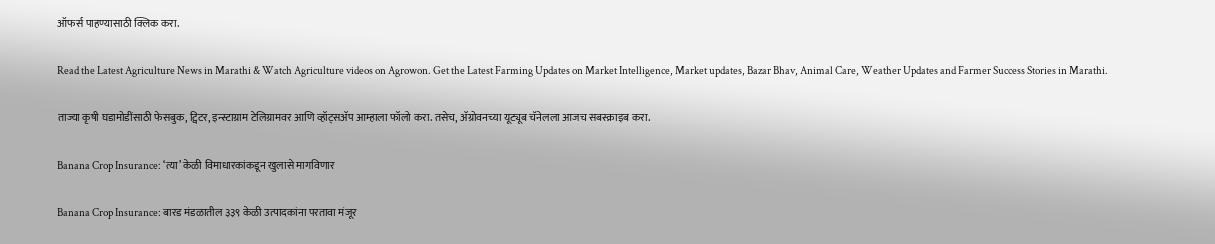ऑफर्स पाहण्यासाठी क्लिक करा.

Read the Latest Agriculture News in Marathi & Watch Agriculture videos on Agrowon. Get the Latest Farming Updates on Market Intelligence, Market updates, Bazar Bhav, Animal Care, Weather Updates and Farmer Success Stories in Marathi.

ताज्या कृषी घडामोडींसाठी फेसबुक, ट्विटर, इन्स्टाग्राम टेलिग्रामवर आणि व्हॉट्सॲप आम्हाला फॉलो करा. तसेच, ॲग्रोवनच्या यूट्यूब चॅनेलला आजच सबस्क्राइब करा.

Banana Crop Insurance: ‘त्या’ केळी विमाधारकांकडून खुलासे मागविणार

Banana Crop Insurance: बारड मंडळातील ३३९ केळी उत्पादकांना परतावा मंजूर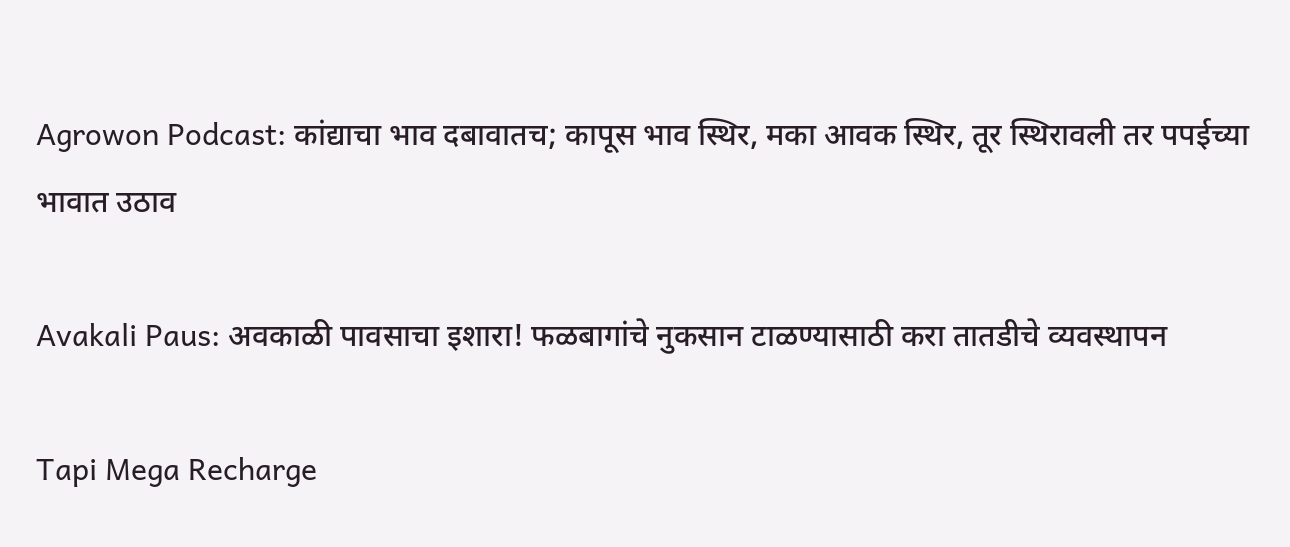Agrowon Podcast: कांद्याचा भाव दबावातच; कापूस भाव स्थिर, मका आवक स्थिर, तूर स्थिरावली तर पपईच्या भावात उठाव

Avakali Paus: अवकाळी पावसाचा इशारा! फळबागांचे नुकसान टाळण्यासाठी करा तातडीचे व्यवस्थापन

Tapi Mega Recharge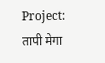Project: तापी मेगा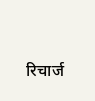रिचार्ज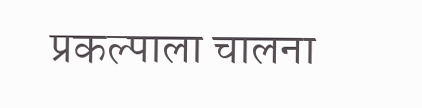प्रकल्पाला चालना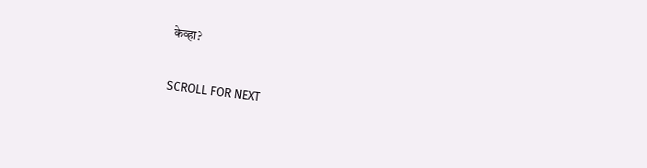केव्हा?

SCROLL FOR NEXT